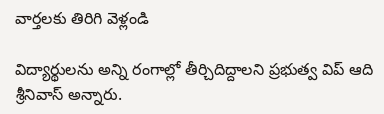వార్తలకు తిరిగి వెళ్లండి

విద్యార్థులను అన్ని రంగాల్లో తీర్చిదిద్దాలని ప్రభుత్వ విప్ ఆది శ్రీనివాస్ అన్నారు.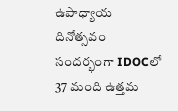ఉపాధ్యాయ దినోత్సవం సందర్భంగా IDOCలో 37 మంది ఉత్తమ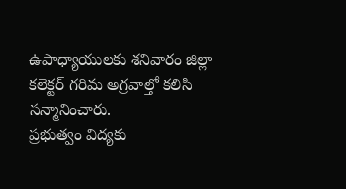ఉపాధ్యాయులకు శనివారం జిల్లా కలెక్టర్ గరిమ అగ్రవాల్తో కలిసి సన్మానించారు.
ప్రభుత్వం విద్యకు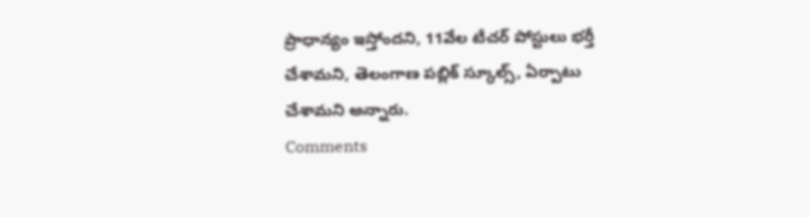ప్రాధాన్యం ఇస్తోందని, 11వేల టీచర్ పోస్టులు భర్తీ చేశామని, తెలంగాణ పబ్లిక్ స్కూల్స్, ఏర్పాటు చేశామని అన్నారు.
Comments